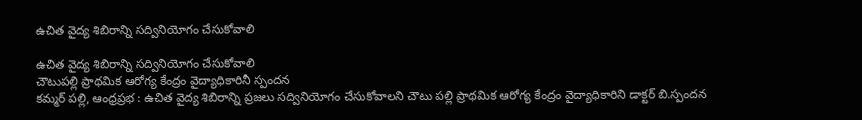ఉచిత వైద్య శిబిరాన్ని సద్వినియోగం చేసుకోవాలి

ఉచిత వైద్య శిబిరాన్ని సద్వినియోగం చేసుకోవాలి
చౌటుపల్లి ప్రాథమిక ఆరోగ్య కేంద్రం వైద్యాధికారినీ స్పందన
కమ్మర్ పల్లి, ఆంధ్రప్రభ : ఉచిత వైద్య శిబిరాన్ని ప్రజలు సద్వినియోగం చేసుకోవాలని చౌటు పల్లి ప్రాథమిక ఆరోగ్య కేంద్రం వైద్యాధికారిని డాక్టర్ బి.స్పందన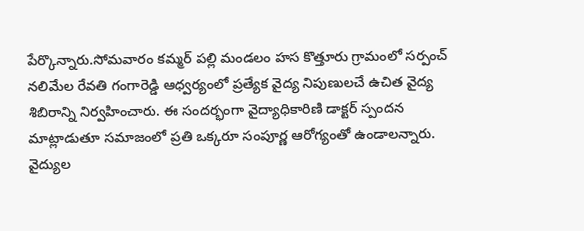పేర్కొన్నారు.సోమవారం కమ్మర్ పల్లి మండలం హస కొత్తూరు గ్రామంలో సర్పంచ్ నలిమేల రేవతి గంగారెడ్డి ఆధ్వర్యంలో ప్రత్యేక వైద్య నిపుణులచే ఉచిత వైద్య శిబిరాన్ని నిర్వహించారు. ఈ సందర్భంగా వైద్యాధికారిణి డాక్టర్ స్పందన మాట్లాడుతూ సమాజంలో ప్రతి ఒక్కరూ సంపూర్ణ ఆరోగ్యంతో ఉండాలన్నారు.
వైద్యుల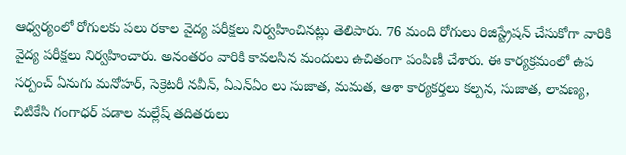ఆధ్వర్యంలో రోగులకు పలు రకాల వైద్య పరీక్షలు నిర్వహించినట్లు తెలిపారు. 76 మంది రోగులు రిజిస్ట్రేషన్ చేసుకోగా వారికి వైద్య పరీక్షలు నిర్వహించారు. అనంతరం వారికి కావలసిన మందులు ఉచితంగా పంపిణీ చేశారు. ఈ కార్యక్రమంలో ఉప సర్పంచ్ ఏనుగు మనోహర్, సెక్రెటరీ నవీన్, ఏఎన్ఏం లు సుజాత, మమత, ఆశా కార్యకర్తలు కల్పన, సుజాత, లావణ్య, చిటికేసి గంగాధర్ పడాల మల్లేష్ తదితరులు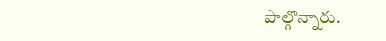పాల్గొన్నారు.